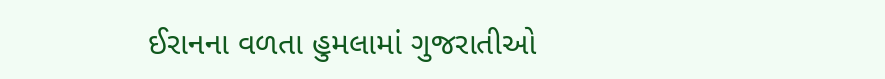ઈરાનના વળતા હુમલામાં ગુજરાતીઓ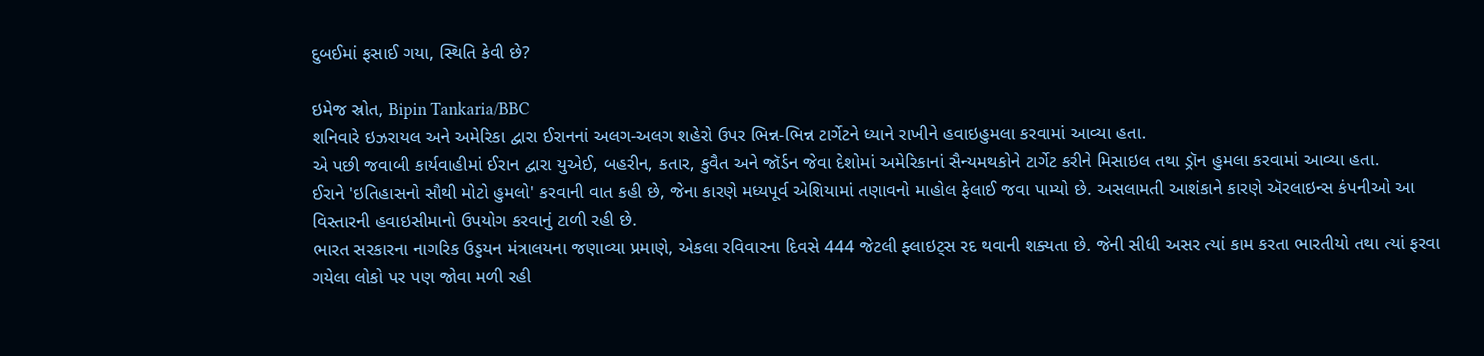દુબઈમાં ફસાઈ ગયા, સ્થિતિ કેવી છે?

ઇમેજ સ્રોત, Bipin Tankaria/BBC
શનિવારે ઇઝરાયલ અને અમેરિકા દ્વારા ઈરાનનાં અલગ-અલગ શહેરો ઉપર ભિન્ન-ભિન્ન ટાર્ગેટને ધ્યાને રાખીને હવાઇહુમલા કરવામાં આવ્યા હતા.
એ પછી જવાબી કાર્યવાહીમાં ઈરાન દ્વારા યુએઈ, બહરીન, કતાર, કુવૈત અને જૉર્ડન જેવા દેશોમાં અમેરિકાનાં સૈન્યમથકોને ટાર્ગેટ કરીને મિસાઇલ તથા ડ્રૉન હુમલા કરવામાં આવ્યા હતા.
ઈરાને 'ઇતિહાસનો સૌથી મોટો હુમલો' કરવાની વાત કહી છે, જેના કારણે મધ્યપૂર્વ એશિયામાં તણાવનો માહોલ ફેલાઈ જવા પામ્યો છે. અસલામતી આશંકાને કારણે ઍરલાઇન્સ કંપનીઓ આ વિસ્તારની હવાઇસીમાનો ઉપયોગ કરવાનું ટાળી રહી છે.
ભારત સરકારના નાગરિક ઉડ્ડયન મંત્રાલયના જણાવ્યા પ્રમાણે, એકલા રવિવારના દિવસે 444 જેટલી ફ્લાઇટ્સ રદ થવાની શક્યતા છે. જેની સીધી અસર ત્યાં કામ કરતા ભારતીયો તથા ત્યાં ફરવા ગયેલા લોકો પર પણ જોવા મળી રહી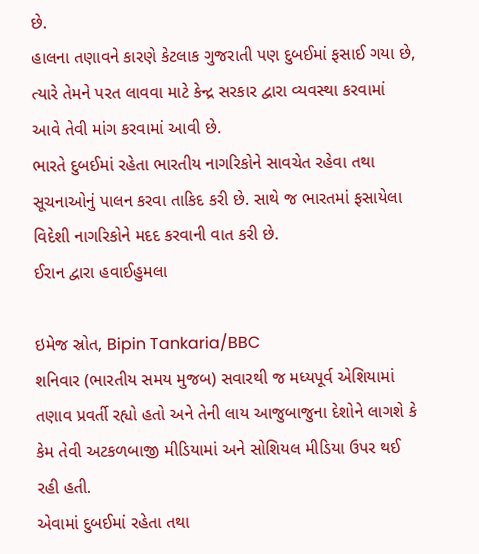છે.
હાલના તણાવને કારણે કેટલાક ગુજરાતી પણ દુબઈમાં ફસાઈ ગયા છે, ત્યારે તેમને પરત લાવવા માટે કેન્દ્ર સરકાર દ્વારા વ્યવસ્થા કરવામાં આવે તેવી માંગ કરવામાં આવી છે.
ભારતે દુબઈમાં રહેતા ભારતીય નાગરિકોને સાવચેત રહેવા તથા સૂચનાઓનું પાલન કરવા તાકિદ કરી છે. સાથે જ ભારતમાં ફસાયેલા વિદેશી નાગરિકોને મદદ કરવાની વાત કરી છે.
ઈરાન દ્વારા હવાઈહુમલા

ઇમેજ સ્રોત, Bipin Tankaria/BBC
શનિવાર (ભારતીય સમય મુજબ) સવારથી જ મધ્યપૂર્વ એશિયામાં તણાવ પ્રવર્તી રહ્યો હતો અને તેની લાય આજુબાજુના દેશોને લાગશે કે કેમ તેવી અટકળબાજી મીડિયામાં અને સોશિયલ મીડિયા ઉપર થઈ રહી હતી.
એવામાં દુબઈમાં રહેતા તથા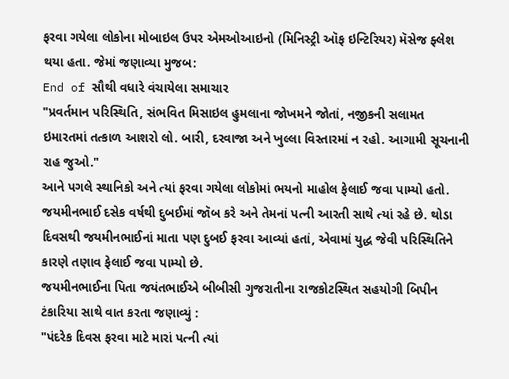ફરવા ગયેલા લોકોના મોબાઇલ ઉપર એમઓઆઇનો (મિનિસ્ટ્રી ઑફ ઇન્ટિરિયર) મૅસેજ ફ્લેશ થયા હતા. જેમાં જણાવ્યા મુજબ:
End of સૌથી વધારે વંચાયેલા સમાચાર
"પ્રવર્તમાન પરિસ્થિતિ, સંભવિત મિસાઇલ હુમલાના જોખમને જોતાં, નજીકની સલામત ઇમારતમાં તત્કાળ આશરો લો. બારી, દરવાજા અને ખુલ્લા વિસ્તારમાં ન રહો. આગામી સૂચનાની રાહ જુઓ."
આને પગલે સ્થાનિકો અને ત્યાં ફરવા ગયેલા લોકોમાં ભયનો માહોલ ફેલાઈ જવા પામ્યો હતો.
જયમીનભાઈ દસેક વર્ષથી દુબઈમાં જૉબ કરે અને તેમનાં પત્ની આરતી સાથે ત્યાં રહે છે. થોડા દિવસથી જયમીનભાઈનાં માતા પણ દુબઈ ફરવા આવ્યાં હતાં, એવામાં યુદ્ધ જેવી પરિસ્થિતિને કારણે તણાવ ફેલાઈ જવા પામ્યો છે.
જયમીનભાઈના પિતા જયંતભાઈએ બીબીસી ગુજરાતીના રાજકોટસ્થિત સહયોગી બિપીન ટંકારિયા સાથે વાત કરતા જણાવ્યું :
"પંદરેક દિવસ ફરવા માટે મારાં પત્ની ત્યાં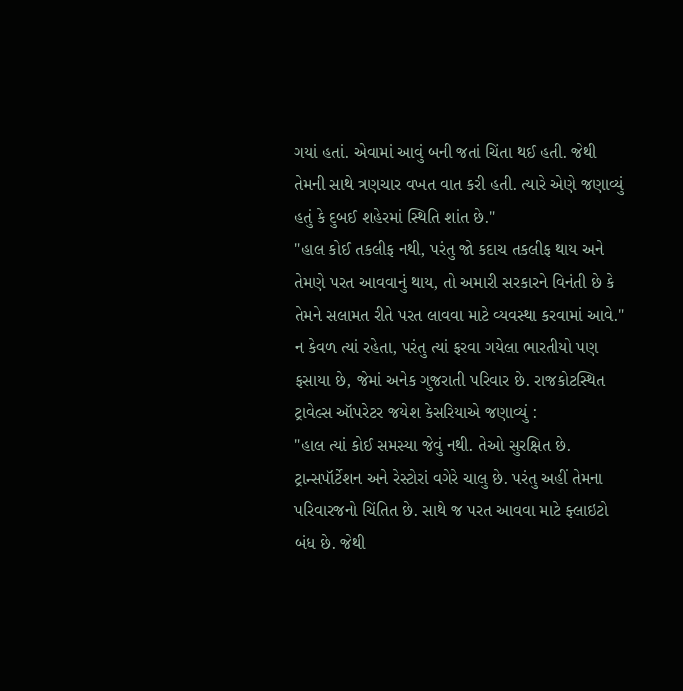ગયાં હતાં. એવામાં આવું બની જતાં ચિંતા થઈ હતી. જેથી તેમની સાથે ત્રણચાર વખત વાત કરી હતી. ત્યારે એણે જણાવ્યું હતું કે દુબઈ શહેરમાં સ્થિતિ શાંત છે."
"હાલ કોઈ તકલીફ નથી, પરંતુ જો કદાચ તકલીફ થાય અને તેમણે પરત આવવાનું થાય, તો અમારી સરકારને વિનંતી છે કે તેમને સલામત રીતે પરત લાવવા માટે વ્યવસ્થા કરવામાં આવે."
ન કેવળ ત્યાં રહેતા, પરંતુ ત્યાં ફરવા ગયેલા ભારતીયો પણ ફસાયા છે, જેમાં અનેક ગુજરાતી પરિવાર છે. રાજકોટસ્થિત ટ્રાવેલ્સ ઑપરેટર જયેશ કેસરિયાએ જણાવ્યું :
"હાલ ત્યાં કોઈ સમસ્યા જેવું નથી. તેઓ સુરક્ષિત છે. ટ્રાન્સપૉર્ટેશન અને રેસ્ટોરાં વગેરે ચાલુ છે. પરંતુ અહીં તેમના પરિવારજનો ચિંતિત છે. સાથે જ પરત આવવા માટે ફ્લાઇટો બંધ છે. જેથી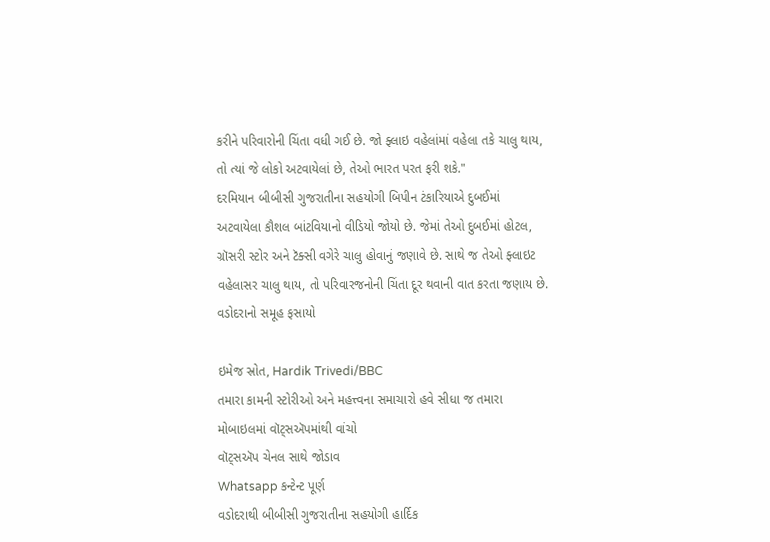કરીને પરિવારોની ચિંતા વધી ગઈ છે. જો ફ્લાઇ વહેલાંમાં વહેલા તકે ચાલુ થાય, તો ત્યાં જે લોકો અટવાયેલાં છે, તેઓ ભારત પરત ફરી શકે."
દરમિયાન બીબીસી ગુજરાતીના સહયોગી બિપીન ટંકારિયાએ દુબઈમાં અટવાયેલા કૌશલ બાંટવિયાનો વીડિયો જોયો છે. જેમાં તેઓ દુબઈમાં હોટલ, ગ્રૉસરી સ્ટોર અને ટૅક્સી વગેરે ચાલુ હોવાનું જણાવે છે. સાથે જ તેઓ ફ્લાઇટ વહેલાસર ચાલુ થાય, તો પરિવારજનોની ચિંતા દૂર થવાની વાત કરતા જણાય છે.
વડોદરાનો સમૂહ ફસાયો

ઇમેજ સ્રોત, Hardik Trivedi/BBC
તમારા કામની સ્ટોરીઓ અને મહત્ત્વના સમાચારો હવે સીધા જ તમારા મોબાઇલમાં વૉટ્સઍપમાંથી વાંચો
વૉટ્સઍપ ચેનલ સાથે જોડાવ
Whatsapp કન્ટેન્ટ પૂર્ણ
વડોદરાથી બીબીસી ગુજરાતીના સહયોગી હાર્દિક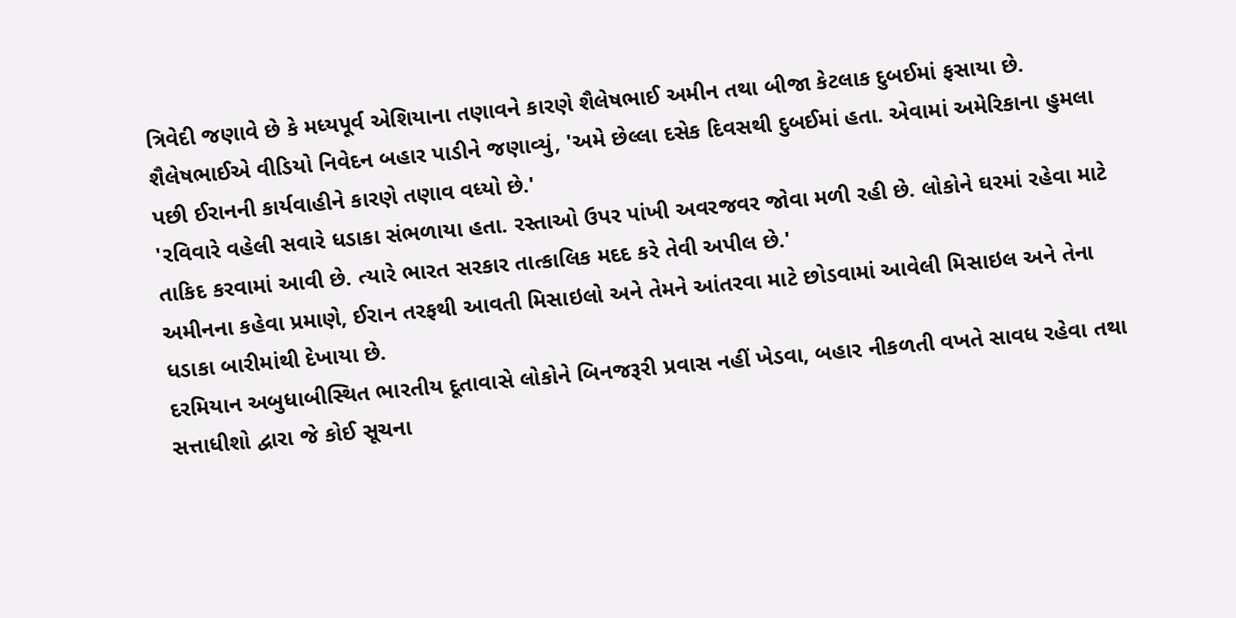ત્રિવેદી જણાવે છે કે મધ્યપૂર્વ એશિયાના તણાવને કારણે શૈલેષભાઈ અમીન તથા બીજા કેટલાક દુબઈમાં ફસાયા છે.
શૈલેષભાઈએ વીડિયો નિવેદન બહાર પાડીને જણાવ્યું, 'અમે છેલ્લા દસેક દિવસથી દુબઈમાં હતા. એવામાં અમેરિકાના હુમલા પછી ઈરાનની કાર્યવાહીને કારણે તણાવ વધ્યો છે.'
'રવિવારે વહેલી સવારે ધડાકા સંભળાયા હતા. રસ્તાઓ ઉપર પાંખી અવરજવર જોવા મળી રહી છે. લોકોને ઘરમાં રહેવા માટે તાકિદ કરવામાં આવી છે. ત્યારે ભારત સરકાર તાત્કાલિક મદદ કરે તેવી અપીલ છે.'
અમીનના કહેવા પ્રમાણે, ઈરાન તરફથી આવતી મિસાઇલો અને તેમને આંતરવા માટે છોડવામાં આવેલી મિસાઇલ અને તેના ધડાકા બારીમાંથી દેખાયા છે.
દરમિયાન અબુધાબીસ્થિત ભારતીય દૂતાવાસે લોકોને બિનજરૂરી પ્રવાસ નહીં ખેડવા, બહાર નીકળતી વખતે સાવધ રહેવા તથા સત્તાધીશો દ્વારા જે કોઈ સૂચના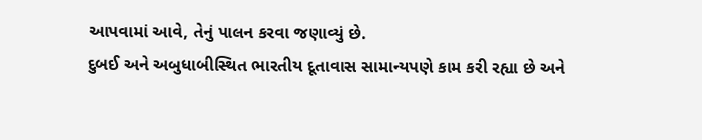આપવામાં આવે, તેનું પાલન કરવા જણાવ્યું છે.
દુબઈ અને અબુધાબીસ્થિત ભારતીય દૂતાવાસ સામાન્યપણે કામ કરી રહ્યા છે અને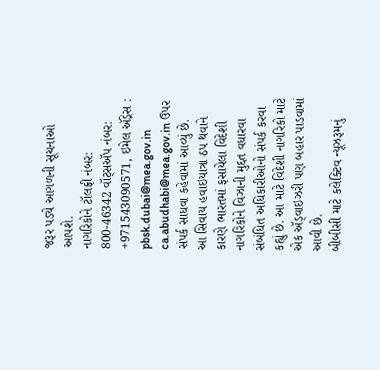જરૂર પડ્યે આગળની સૂચનાઓ આપશે.
નાગરિકોને ટૉલફ્રી નંબર: 800-46342 વૉટ્સઍપ નંબર: +971543090571, ઇમેલ ઍડ્રેસ : pbsk.dubai@mea.gov.in ca.abudhabi@mea.gov.in ઉપર સંપર્ક સાધવા કહેવામાં આવ્યું છે.
આ સિવાય હવાઇયાત્રા ઠપ થવાને કારણે ભારતમાં ફસાયેલા વિદેશી નાગરિકોને વિઝાની મુદ્દત વધારવા સંબંધિત અધિકારીઓનો સંપર્ક કરવા કહ્યું છે. આ માટે વિદેશી નાગરિકો માટે એક ઍડ્વાઇઝરી પણ બહાર પાડવામાં આવી છે.
બીબીસી માટે કલેક્ટિવ ન્યૂઝરૂમનું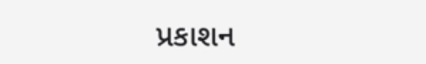પ્રકાશન